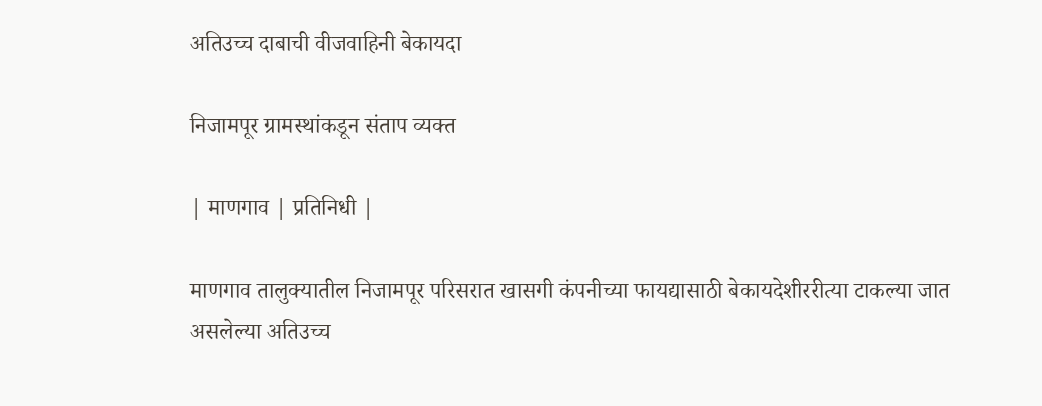अतिउच्च दाबाची वीजवाहिनी बेकायदा

निजामपूर ग्रामस्थांकडून संताप व्यक्त

| माणगाव | प्रतिनिधी |

माणगाव तालुक्यातील निजामपूर परिसरात खासगी कंपनीच्या फायद्यासाठी बेकायदेशीररीत्या टाकल्या जात असलेल्या अतिउच्च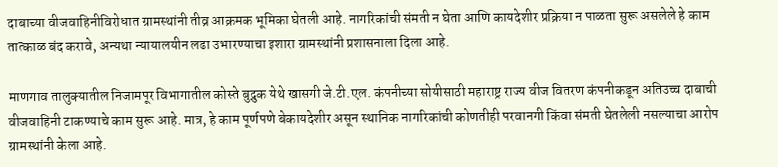दाबाच्या वीजवाहिनीविरोधात ग्रामस्थांनी तीव्र आक्रमक भूमिका घेतली आहे. नागरिकांची संमती न घेता आणि कायदेशीर प्रक्रिया न पाळता सुरू असलेले हे काम तात्काळ बंद करावे, अन्यथा न्यायालयीन लढा उभारण्याचा इशारा ग्रामस्थांनी प्रशासनाला दिला आहे.

माणगाव तालुक्यातील निजामपूर विभागातील कोस्ते बुद्रुक येथे खासगी जे.टी.एल. कंपनीच्या सोयीसाठी महाराष्ट्र राज्य वीज वितरण कंपनीकडून अतिउच्च दाबाची वीजवाहिनी टाकण्याचे काम सुरू आहे. मात्र, हे काम पूर्णपणे बेकायदेशीर असून स्थानिक नागरिकांची कोणतीही परवानगी किंवा संमती घेतलेली नसल्याचा आरोप ग्रामस्थांनी केला आहे.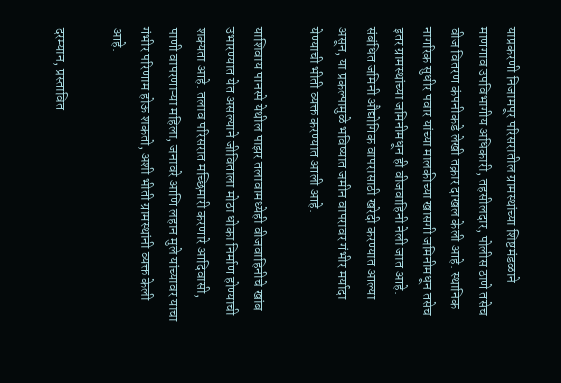याप्रकरणी निजामपूर परिसरातील ग्रामस्थांच्या शिष्टमंडळाने माणगाव उपविभागीय अधिकारी, तहसीलदार, पोलीस ठाणे तसेच वीज वितरण कंपनीकडे लेखी तक्रार दाखल केली आहे. स्थानिक नागरिक सुधीर पवार यांच्या मालकीच्या खासगी जमिनीमधून तसेच इतर ग्रामस्थांच्या जमिनीमधून ही वीजवाहिनी नेली जात आहे. संबंधित जमिनी औद्योगिक वापरासाठी खरेदी करण्यात आल्या असून, या प्रकल्पामुळे भविष्यात जमीन वापरावर गंभीर मर्यादा येण्याची भीती व्यक्त करण्यात आली आहे.

याशिवाय पानस्पे येथील पाझर तलावामध्येही वीजवाहिनीचे खांब उभारण्यात येत असल्याने जीविताला मोठा धोका निर्माण होण्याची शक्यता आहे. तलाव परिसरात मच्छिमारी करणारे आदिवासी, पाणी वापरणाऱ्या महिला, जनावरे आणि लहान मुले यांच्यावर याचा गंभीर परिणाम होऊ शकतो, अशी भीती ग्रामस्थांनी व्यक्त केली आहे.

दरम्यान, प्रस्तावित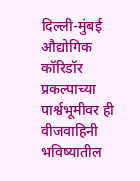दिल्ली-मुंबई औद्योगिक कॉरिडॉर प्रकल्पाच्या पार्श्वभूमीवर ही वीजवाहिनी भविष्यातील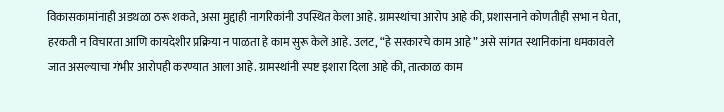विकासकामांनाही अडथळा ठरू शकते, असा मुद्दाही नागरिकांनी उपस्थित केला आहे. ग्रामस्थांचा आरोप आहे की, प्रशासनाने कोणतीही सभा न घेता, हरकती न विचारता आणि कायदेशीर प्रक्रिया न पाळता हे काम सुरू केले आहे. उलट, “हे सरकारचे काम आहे” असे सांगत स्थानिकांना धमकावले जात असल्याचा गंभीर आरोपही करण्यात आला आहे. ग्रामस्थांनी स्पष्ट इशारा दिला आहे की, तात्काळ काम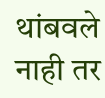थांबवले नाही तर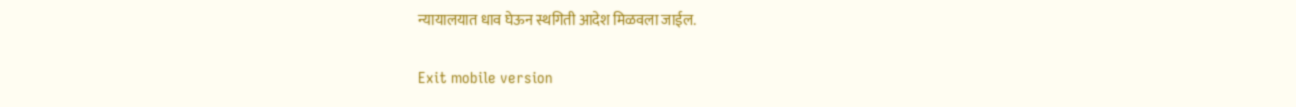न्यायालयात धाव घेऊन स्थगिती आदेश मिळवला जाईल.

Exit mobile version